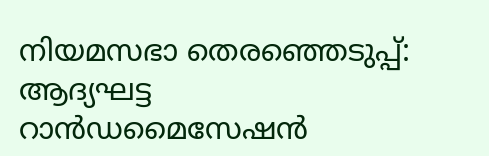നിയമസഭാ തെരഞ്ഞെടുപ്പ്: ആദ്യഘട്ട റാന്‍ഡമൈസേഷന്‍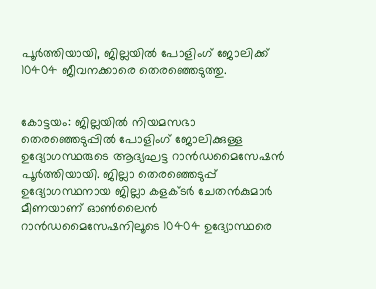പൂർത്തിയായി, ജില്ലയില്‍ പോളിംഗ് ജോലിക്ക് 10404 ജീവനക്കാരെ തെരഞ്ഞെടുത്തു.


കോട്ടയം: ജില്ലയില്‍ നിയമസഭാ തെരഞ്ഞെടുപ്പില്‍ പോളിംഗ് ജോലിക്കുള്ള ഉദ്യോഗസ്ഥരുടെ ആദ്യഘട്ട റാന്‍ഡമൈസേഷന്‍ പൂര്‍ത്തിയായി. ജില്ലാ തെരഞ്ഞെടുപ്പ് ഉദ്യോഗസ്ഥനായ ജില്ലാ കളക്ടര്‍ ചേതന്‍കുമാര്‍ മീണയാണ് ഓണ്‍ലൈന്‍ റാന്‍ഡമൈസേഷനിലൂടെ 10404 ഉദ്യോസ്ഥരെ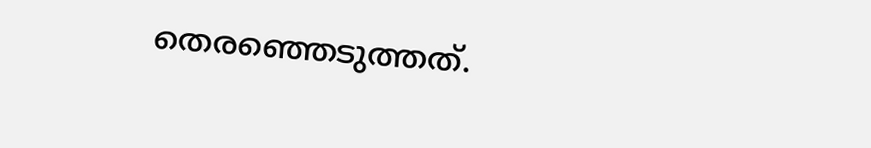തെരഞ്ഞെടുത്തത്.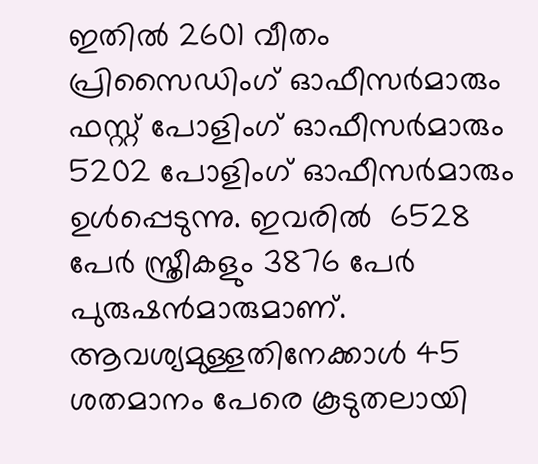ഇതില്‍ 2601 വീതം പ്രിസൈഡിംഗ് ഓഫീസര്‍മാരും  ഫസ്റ്റ് പോളിംഗ് ഓഫീസര്‍മാരും 5202 പോളിംഗ് ഓഫീസര്‍മാരും ഉള്‍പ്പെടുന്നു. ഇവരില്‍  6528 പേര്‍ സ്ത്രീകളും 3876 പേര്‍ പുരുഷന്‍മാരുമാണ്. ആവശ്യമുള്ളതിനേക്കാള്‍ 45 ശതമാനം പേരെ കൂടുതലായി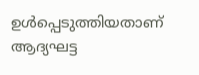ഉള്‍പ്പെടുത്തിയതാണ് ആദ്യഘട്ട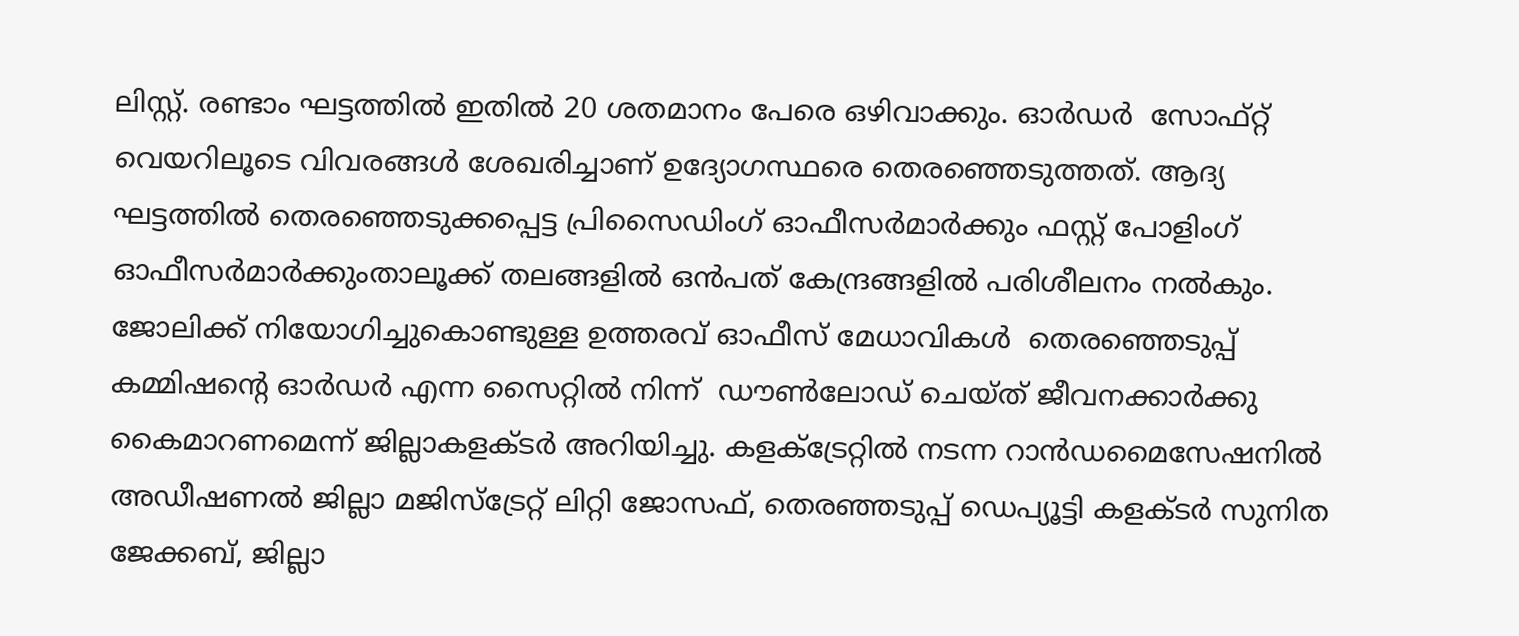ലിസ്റ്റ്. രണ്ടാം ഘട്ടത്തില്‍ ഇതില്‍ 20 ശതമാനം പേരെ ഒഴിവാക്കും. ഓര്‍ഡര്‍  സോഫ്റ്റ് വെയറിലൂടെ വിവരങ്ങള്‍ ശേഖരിച്ചാണ് ഉദ്യോഗസ്ഥരെ തെരഞ്ഞെടുത്തത്. ആദ്യ ഘട്ടത്തില്‍ തെരഞ്ഞെടുക്കപ്പെട്ട പ്രിസൈഡിംഗ് ഓഫീസര്‍മാര്‍ക്കും ഫസ്റ്റ് പോളിംഗ് ഓഫീസര്‍മാര്‍ക്കുംതാലൂക്ക് തലങ്ങളില്‍ ഒന്‍പത് കേന്ദ്രങ്ങളില്‍ പരിശീലനം നല്‍കും. ജോലിക്ക് നിയോഗിച്ചുകൊണ്ടുള്ള ഉത്തരവ് ഓഫീസ് മേധാവികള്‍  തെരഞ്ഞെടുപ്പ് കമ്മിഷന്റെ ഓര്‍ഡര്‍ എന്ന സൈറ്റില്‍ നിന്ന്  ഡൗണ്‍ലോഡ് ചെയ്ത് ജീവനക്കാര്‍ക്കു കൈമാറണമെന്ന് ജില്ലാകളക്ടര്‍ അറിയിച്ചു. കളക്ട്രേറ്റില്‍ നടന്ന റാന്‍ഡമൈസേഷനില്‍  അഡീഷണല്‍ ജില്ലാ മജിസ്‌ട്രേറ്റ് ലിറ്റി ജോസഫ്, തെരഞ്ഞടുപ്പ് ഡെപ്യൂട്ടി കളക്ടര്‍ സുനിത ജേക്കബ്, ജില്ലാ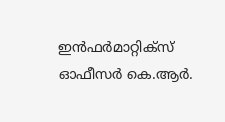ഇന്‍ഫര്‍മാറ്റിക്‌സ് ഓഫീസര്‍ കെ.ആര്‍.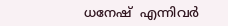ധനേഷ്  എന്നിവര്‍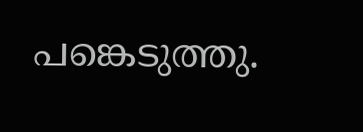പങ്കെടുത്തു.